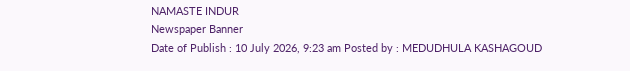NAMASTE INDUR
Newspaper Banner
Date of Publish : 10 July 2026, 9:23 am Posted by : MEDUDHULA KASHAGOUD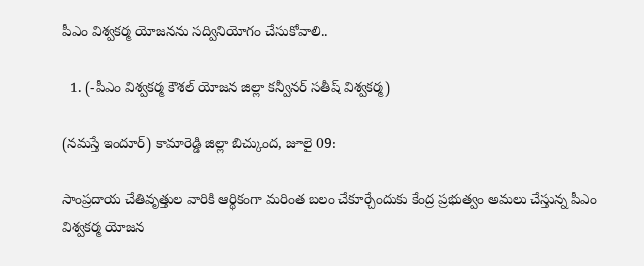పీఎం విశ్వకర్మ యోజనను సద్వినియోగం చేసుకోవాలి..

  1. (-పీఎం విశ్వకర్మ కౌశల్ యోజన జిల్లా కన్వీనర్ సతీష్ విశ్వకర్మ)

(నమస్తే ఇందూర్) కామారెడ్డి జిల్లా బిచ్కుంద, జూలై 09:

సాంప్రదాయ చేతివృత్తుల వారికి ఆర్థికంగా మరింత బలం చేకూర్చేందుకు కేంద్ర ప్రభుత్వం అమలు చేస్తున్న పీఎం విశ్వకర్మ యోజన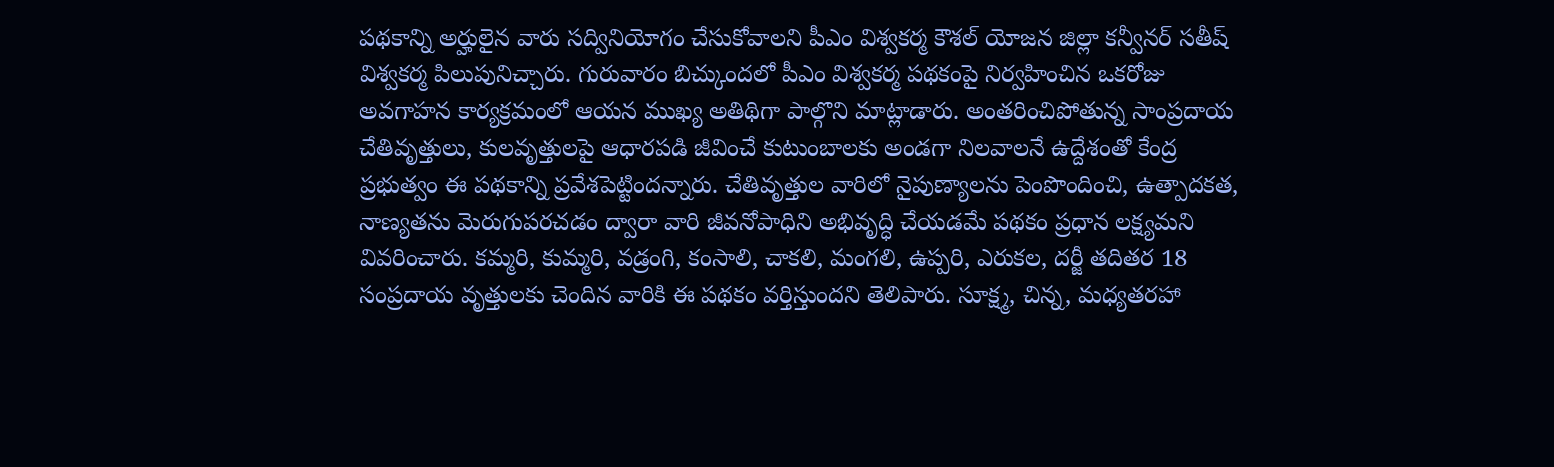పథకాన్ని అర్హులైన వారు సద్వినియోగం చేసుకోవాలని పీఎం విశ్వకర్మ కౌశల్ యోజన జిల్లా కన్వీనర్ సతీష్ విశ్వకర్మ పిలుపునిచ్చారు. గురువారం బిచ్కుందలో పీఎం విశ్వకర్మ పథకంపై నిర్వహించిన ఒకరోజు అవగాహన కార్యక్రమంలో ఆయన ముఖ్య అతిథిగా పాల్గొని మాట్లాడారు. అంతరించిపోతున్న సాంప్రదాయ చేతివృత్తులు, కులవృత్తులపై ఆధారపడి జీవించే కుటుంబాలకు అండగా నిలవాలనే ఉద్దేశంతో కేంద్ర ప్రభుత్వం ఈ పథకాన్ని ప్రవేశపెట్టిందన్నారు. చేతివృత్తుల వారిలో నైపుణ్యాలను పెంపొందించి, ఉత్పాదకత, నాణ్యతను మెరుగుపరచడం ద్వారా వారి జీవనోపాధిని అభివృద్ధి చేయడమే పథకం ప్రధాన లక్ష్యమని వివరించారు. కమ్మరి, కుమ్మరి, వడ్రంగి, కంసాలి, చాకలి, మంగలి, ఉప్పరి, ఎరుకల, దర్జీ తదితర 18 సంప్రదాయ వృత్తులకు చెందిన వారికి ఈ పథకం వర్తిస్తుందని తెలిపారు. సూక్ష్మ, చిన్న, మధ్యతరహా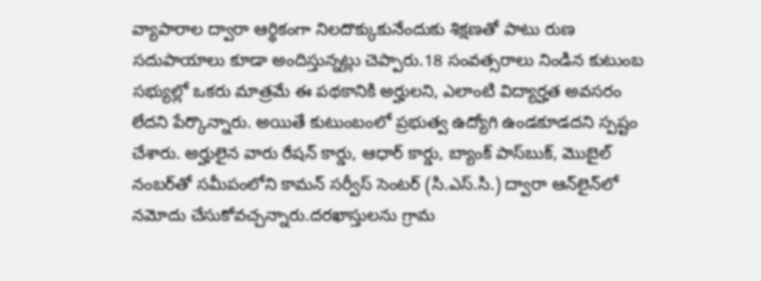వ్యాపారాల ద్వారా ఆర్థికంగా నిలదొక్కుకునేందుకు శిక్షణతో పాటు రుణ సదుపాయాలు కూడా అందిస్తున్నట్లు చెప్పారు.18 సంవత్సరాలు నిండిన కుటుంబ సభ్యుల్లో ఒకరు మాత్రమే ఈ పథకానికి అర్హులని, ఎలాంటి విద్యార్హత అవసరం లేదని పేర్కొన్నారు. అయితే కుటుంబంలో ప్రభుత్వ ఉద్యోగి ఉండకూడదని స్పష్టం చేశారు. అర్హులైన వారు రేషన్ కార్డు, ఆధార్ కార్డు, బ్యాంక్ పాస్‌బుక్, మొబైల్ నంబర్‌తో సమీపంలోని కామన్ సర్వీస్ సెంటర్ (సి.ఎస్.సి.) ద్వారా ఆన్‌లైన్‌లో నమోదు చేసుకోవచ్చన్నారు.దరఖాస్తులను గ్రామ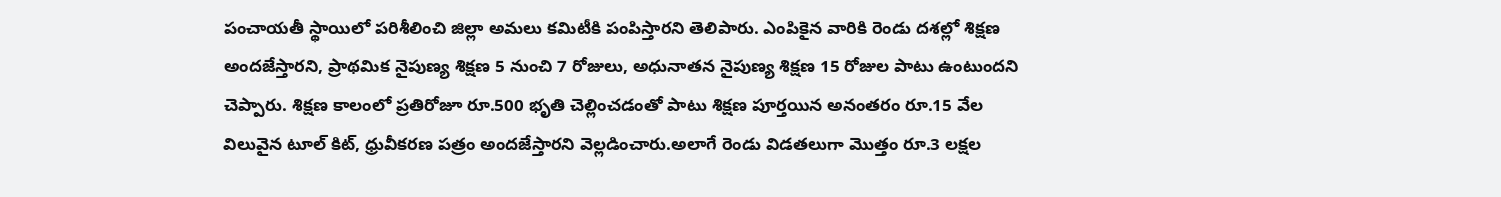పంచాయతీ స్థాయిలో పరిశీలించి జిల్లా అమలు కమిటీకి పంపిస్తారని తెలిపారు. ఎంపికైన వారికి రెండు దశల్లో శిక్షణ అందజేస్తారని, ప్రాథమిక నైపుణ్య శిక్షణ 5 నుంచి 7 రోజులు, అధునాతన నైపుణ్య శిక్షణ 15 రోజుల పాటు ఉంటుందని చెప్పారు. శిక్షణ కాలంలో ప్రతిరోజూ రూ.500 భృతి చెల్లించడంతో పాటు శిక్షణ పూర్తయిన అనంతరం రూ.15 వేల విలువైన టూల్ కిట్, ధ్రువీకరణ పత్రం అందజేస్తారని వెల్లడించారు.అలాగే రెండు విడతలుగా మొత్తం రూ.3 లక్షల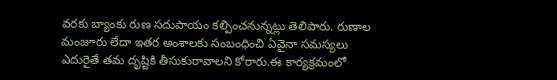వరకు బ్యాంకు రుణ సదుపాయం కల్పించనున్నట్లు తెలిపారు. రుణాల మంజూరు లేదా ఇతర అంశాలకు సంబంధించి ఏవైనా సమస్యలు ఎదురైతే తమ దృష్టికి తీసుకురావాలని కోరారు.ఈ కార్యక్రమంలో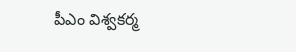పీఎం విశ్వకర్మ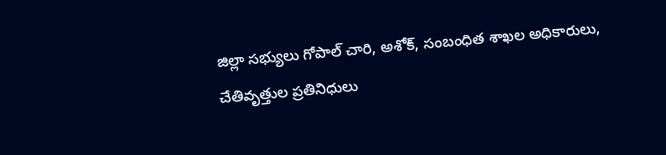జిల్లా సభ్యులు గోపాల్ చారి, అశోక్, సంబంధిత శాఖల అధికారులు, చేతివృత్తుల ప్రతినిధులు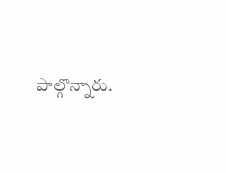పాల్గొన్నారు.